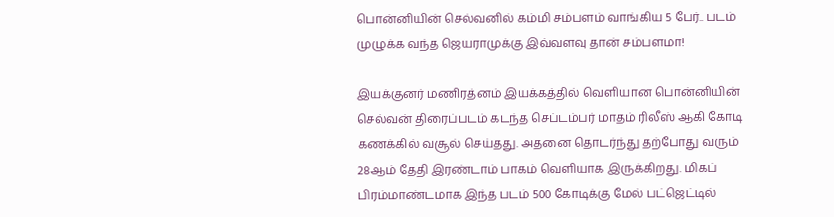பொன்னியின் செல்வனில் கம்மி சம்பளம் வாங்கிய 5 பேர்.. படம் முழுக்க வந்த ஜெயராமுக்கு இவ்வளவு தான் சம்பளமா!

இயக்குனர் மணிரத்னம் இயக்கத்தில் வெளியான பொன்னியின் செல்வன் திரைப்படம் கடந்த செப்டம்பர் மாதம் ரிலீஸ் ஆகி கோடி கணக்கில் வசூல் செய்தது. அதனை தொடர்ந்து தற்போது வரும் 28ஆம் தேதி இரண்டாம் பாகம் வெளியாக இருக்கிறது. மிகப் பிரம்மாண்டமாக இந்த படம் 500 கோடிக்கு மேல் பட்ஜெட்டில்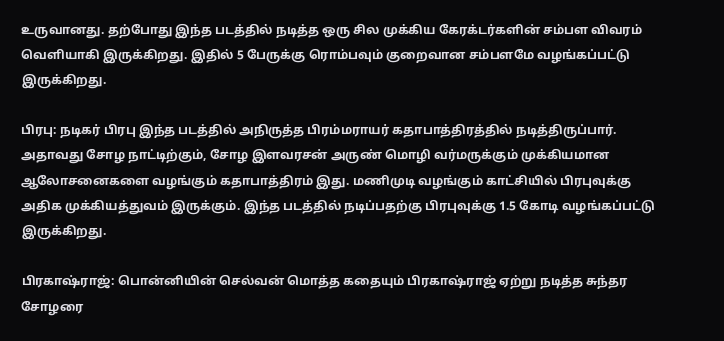உருவானது. தற்போது இந்த படத்தில் நடித்த ஒரு சில முக்கிய கேரக்டர்களின் சம்பள விவரம் வெளியாகி இருக்கிறது. இதில் 5 பேருக்கு ரொம்பவும் குறைவான சம்பளமே வழங்கப்பட்டு இருக்கிறது.

பிரபு: நடிகர் பிரபு இந்த படத்தில் அநிருத்த பிரம்மராயர் கதாபாத்திரத்தில் நடித்திருப்பார். அதாவது சோழ நாட்டிற்கும், சோழ இளவரசன் அருண் மொழி வர்மருக்கும் முக்கியமான ஆலோசனைகளை வழங்கும் கதாபாத்திரம் இது. மணிமுடி வழங்கும் காட்சியில் பிரபுவுக்கு அதிக முக்கியத்துவம் இருக்கும். இந்த படத்தில் நடிப்பதற்கு பிரபுவுக்கு 1.5 கோடி வழங்கப்பட்டு இருக்கிறது.

பிரகாஷ்ராஜ்: பொன்னியின் செல்வன் மொத்த கதையும் பிரகாஷ்ராஜ் ஏற்று நடித்த சுந்தர சோழரை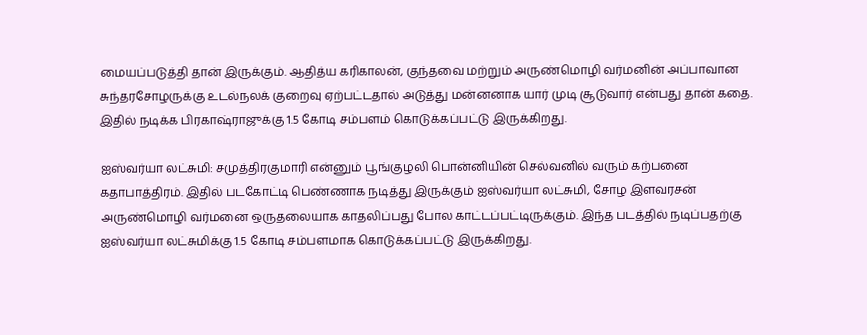மையப்படுத்தி தான் இருக்கும். ஆதித்ய கரிகாலன், குந்தவை மற்றும் அருண்மொழி வர்மனின் அப்பாவான சுந்தரசோழருக்கு உடல்நலக் குறைவு ஏற்பட்டதால் அடுத்து மன்னனாக யார் முடி சூடுவார் என்பது தான் கதை. இதில் நடிக்க பிரகாஷ்ராஜுக்கு 1.5 கோடி சம்பளம் கொடுக்கப்பட்டு இருக்கிறது.

ஐஸ்வர்யா லட்சுமி: சமுத்திரகுமாரி என்னும் பூங்குழலி பொன்னியின் செல்வனில் வரும் கற்பனை கதாபாத்திரம். இதில் படகோட்டி பெண்ணாக நடித்து இருக்கும் ஐஸ்வர்யா லட்சுமி, சோழ இளவரசன் அருண்மொழி வர்மனை ஒருதலையாக காதலிப்பது போல காட்டப்பட்டிருக்கும். இந்த படத்தில் நடிப்பதற்கு ஐஸ்வர்யா லட்சுமிக்கு 1.5 கோடி சம்பளமாக கொடுக்கப்பட்டு இருக்கிறது.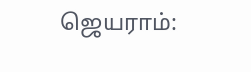ஜெயராம்: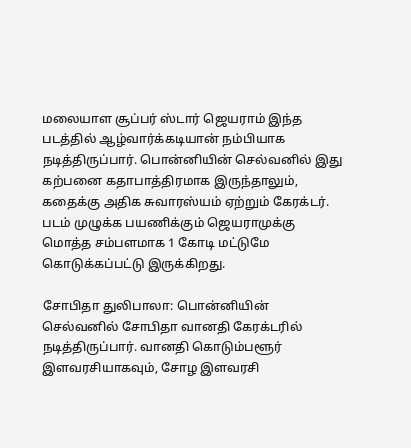மலையாள சூப்பர் ஸ்டார் ஜெயராம் இந்த படத்தில் ஆழ்வார்க்கடியான் நம்பியாக நடித்திருப்பார். பொன்னியின் செல்வனில் இது கற்பனை கதாபாத்திரமாக இருந்தாலும், கதைக்கு அதிக சுவாரஸ்யம் ஏற்றும் கேரக்டர். படம் முழுக்க பயணிக்கும் ஜெயராமுக்கு மொத்த சம்பளமாக 1 கோடி மட்டுமே கொடுக்கப்பட்டு இருக்கிறது.

சோபிதா துலிபாலா: பொன்னியின் செல்வனில் சோபிதா வானதி கேரக்டரில் நடித்திருப்பார். வானதி கொடும்பளூர் இளவரசியாகவும், சோழ இளவரசி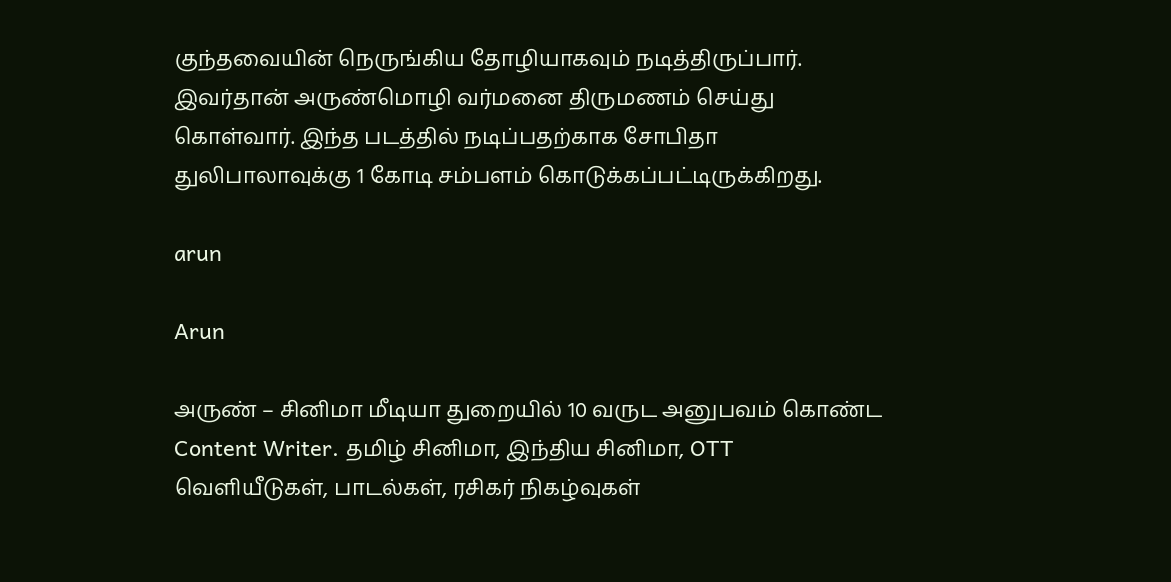குந்தவையின் நெருங்கிய தோழியாகவும் நடித்திருப்பார். இவர்தான் அருண்மொழி வர்மனை திருமணம் செய்து கொள்வார். இந்த படத்தில் நடிப்பதற்காக சோபிதா துலிபாலாவுக்கு 1 கோடி சம்பளம் கொடுக்கப்பட்டிருக்கிறது.

arun

Arun

அருண் – சினிமா மீடியா துறையில் 10 வருட அனுபவம் கொண்ட Content Writer. தமிழ் சினிமா, இந்திய சினிமா, OTT வெளியீடுகள், பாடல்கள், ரசிகர் நிகழ்வுகள்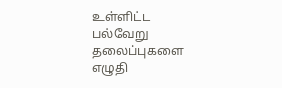உள்ளிட்ட பல்வேறு தலைப்புகளை எழுதி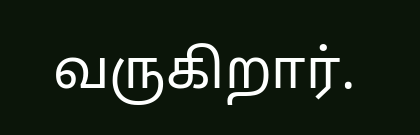வருகிறார்.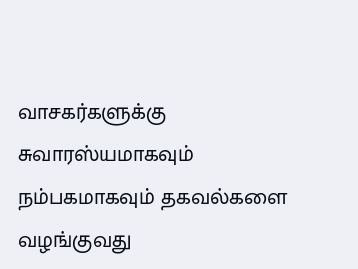வாசகர்களுக்கு சுவாரஸ்யமாகவும் நம்பகமாகவும் தகவல்களை வழங்குவது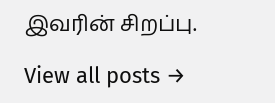இவரின் சிறப்பு.

View all posts →